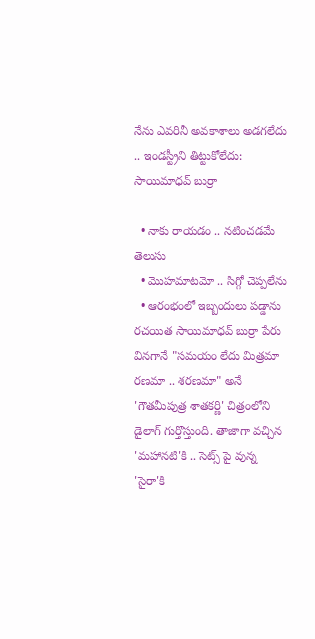నేను ఎవరినీ అవకాశాలు అడగలేదు .. ఇండస్ట్రీని తిట్టుకోలేదు: సాయిమాధవ్ బుర్రా

  • నాకు రాయడం .. నటించడమే తెలుసు
  • మొహమాటమో .. సిగ్గో చెప్పలేను
  • ఆరంభంలో ఇబ్బందులు పడ్డాను
రచయిత సాయిమాధవ్ బుర్రా పేరు వినగానే "సమయం లేదు మిత్రమా రణమా .. శరణమా" అనే 'గౌతమీపుత్ర శాతకర్ణి' చిత్రంలోని డైలాగ్ గుర్తొస్తుంది. తాజాగా వచ్చిన 'మహానటి'కి .. సెట్స్ పై వున్న 'సైరా'కి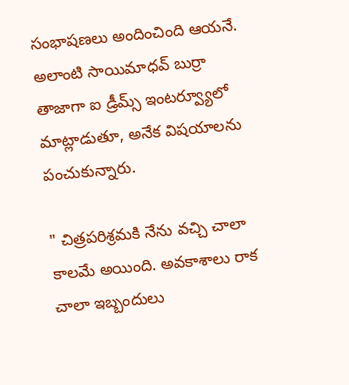సంభాషణలు అందించింది ఆయనే. అలాంటి సాయిమాధవ్ బుర్రా తాజాగా ఐ డ్రీమ్స్ ఇంటర్వ్యూలో మాట్లాడుతూ, అనేక విషయాలను పంచుకున్నారు.

" చిత్రపరిశ్రమకి నేను వచ్చి చాలా కాలమే అయింది. అవకాశాలు రాక చాలా ఇబ్బందులు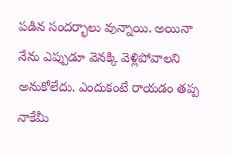పడిన సందర్భాలు వున్నాయి. అయినా నేను ఎప్పుడూ వెనక్కి వెళ్లిపోవాలని అనుకోలేదు. ఎందుకంటే రాయడం తప్ప నాకేమీ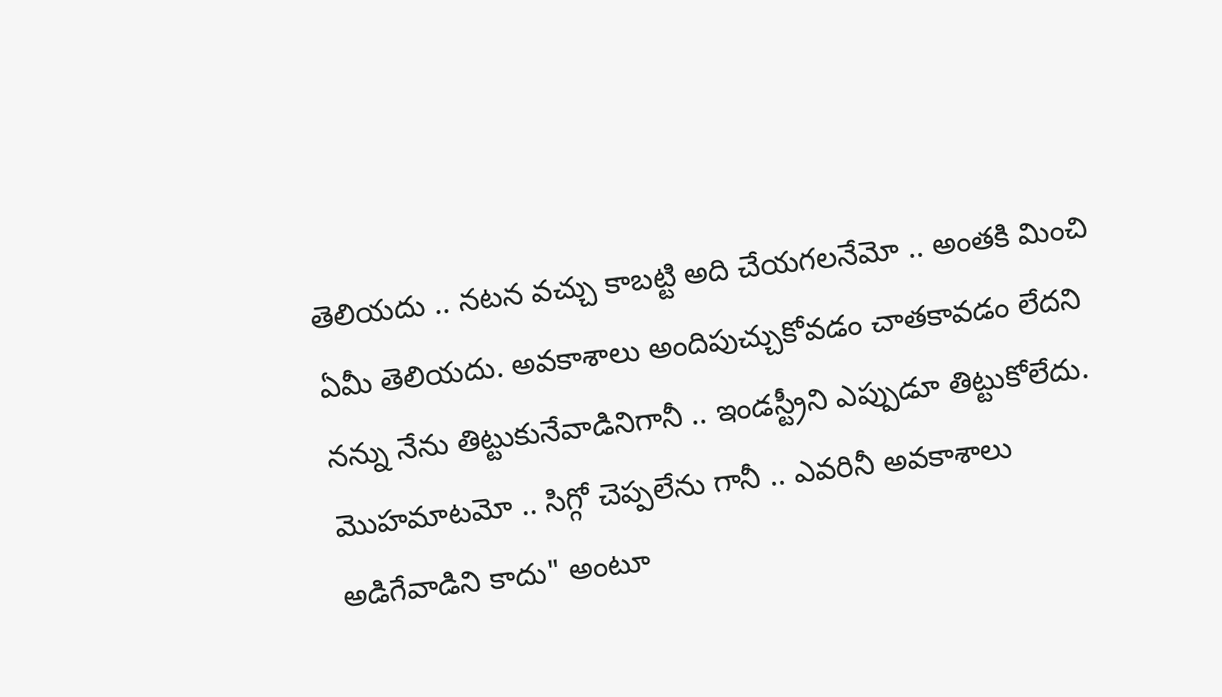తెలియదు .. నటన వచ్చు కాబట్టి అది చేయగలనేమో .. అంతకి మించి ఏమీ తెలియదు. అవకాశాలు అందిపుచ్చుకోవడం చాతకావడం లేదని నన్ను నేను తిట్టుకునేవాడినిగానీ .. ఇండస్ట్రీని ఎప్పుడూ తిట్టుకోలేదు. మొహమాటమో .. సిగ్గో చెప్పలేను గానీ .. ఎవరినీ అవకాశాలు అడిగేవాడిని కాదు" అంటూ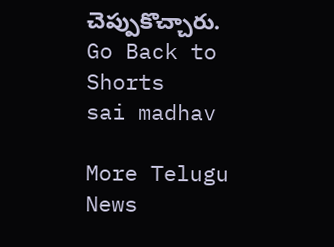చెప్పుకొచ్చారు.
Go Back to Shorts
sai madhav

More Telugu News